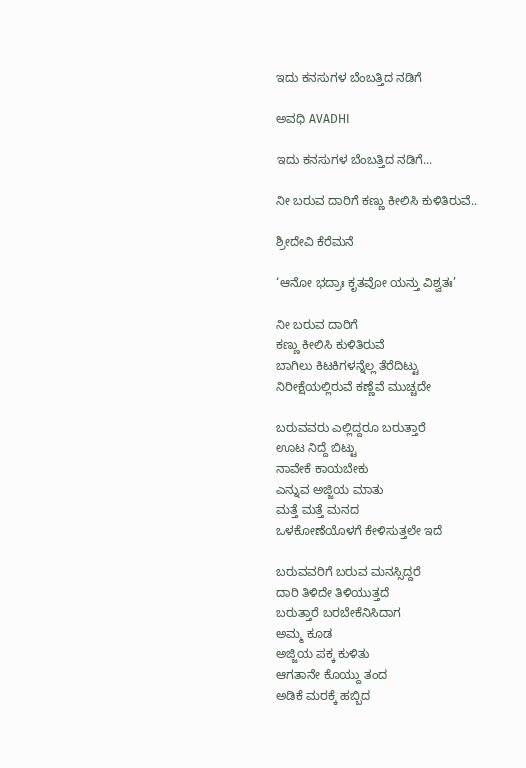ಇದು ಕನಸುಗಳ ಬೆಂಬತ್ತಿದ ನಡಿಗೆ‍

ಅವಧಿ AVADHI

ಇದು ಕನಸುಗಳ ಬೆಂಬತ್ತಿದ ನಡಿಗೆ...

ನೀ ಬರುವ ದಾರಿಗೆ ಕಣ್ಣು ಕೀಲಿಸಿ ಕುಳಿತಿರುವೆ..

ಶ್ರೀದೇವಿ ಕೆರೆಮನೆ

‘ಆನೋ ಭದ್ರಾಃ ಕೃತವೋ ಯನ್ತು ವಿಶ್ವತಃ’

ನೀ ಬರುವ ದಾರಿಗೆ
ಕಣ್ಣು ಕೀಲಿಸಿ ಕುಳಿತಿರುವೆ
ಬಾಗಿಲು ಕಿಟಕಿಗಳನ್ನೆಲ್ಲ ತೆರೆದಿಟ್ಟು
ನಿರೀಕ್ಷೆಯಲ್ಲಿರುವೆ ಕಣ್ಣೆವೆ ಮುಚ್ಚದೇ

ಬರುವವರು ಎಲ್ಲಿದ್ದರೂ ಬರುತ್ತಾರೆ
ಊಟ ನಿದ್ದೆ ಬಿಟ್ಟು
ನಾವೇಕೆ ಕಾಯಬೇಕು
ಎನ್ನುವ ಅಜ್ಜಿಯ ಮಾತು
ಮತ್ತೆ ಮತ್ತೆ ಮನದ
ಒಳಕೋಣೆಯೊಳಗೆ ಕೇಳಿಸುತ್ತಲೇ ಇದೆ

ಬರುವವರಿಗೆ ಬರುವ ಮನಸ್ಸಿದ್ದರೆ
ದಾರಿ ತಿಳಿದೇ ತಿಳಿಯುತ್ತದೆ
ಬರುತ್ತಾರೆ ಬರಬೇಕೆನಿಸಿದಾಗ
ಅಮ್ಮ ಕೂಡ
ಅಜ್ಜಿಯ ಪಕ್ಕ ಕುಳಿತು
ಆಗತಾನೇ ಕೊಯ್ದು ತಂದ
ಅಡಿಕೆ ಮರಕ್ಕೆ ಹಬ್ಬಿದ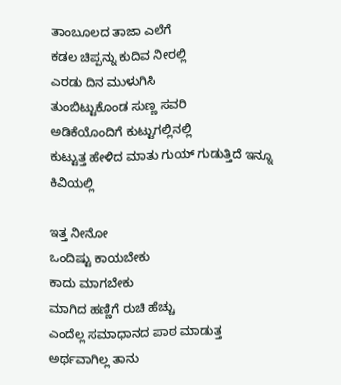ತಾಂಬೂಲದ ತಾಜಾ ಎಲೆಗೆ
ಕಡಲ ಚಿಪ್ಪನ್ನು ಕುದಿವ ನೀರಲ್ಲಿ
ಎರಡು ದಿನ ಮುಳುಗಿಸಿ
ತುಂಬಿಟ್ಟುಕೊಂಡ ಸುಣ್ಣ ಸವರಿ
ಅಡಿಕೆಯೊಂದಿಗೆ ಕುಟ್ಟುಗಲ್ಲಿನಲ್ಲಿ
ಕುಟ್ಟುತ್ತ ಹೇಳಿದ ಮಾತು ಗುಯ್ ಗುಡುತ್ತಿದೆ ಇನ್ನೂ ಕಿವಿಯಲ್ಲಿ

ಇತ್ತ ನೀನೋ
ಒಂದಿಷ್ಟು ಕಾಯಬೇಕು
ಕಾದು ಮಾಗಬೇಕು
ಮಾಗಿದ ಹಣ್ಣಿಗೆ ರುಚಿ ಹೆಚ್ಚು
ಎಂದೆಲ್ಲ ಸಮಾಧಾನದ ಪಾಠ ಮಾಡುತ್ತ
ಅರ್ಥವಾಗಿಲ್ಲ ತಾನು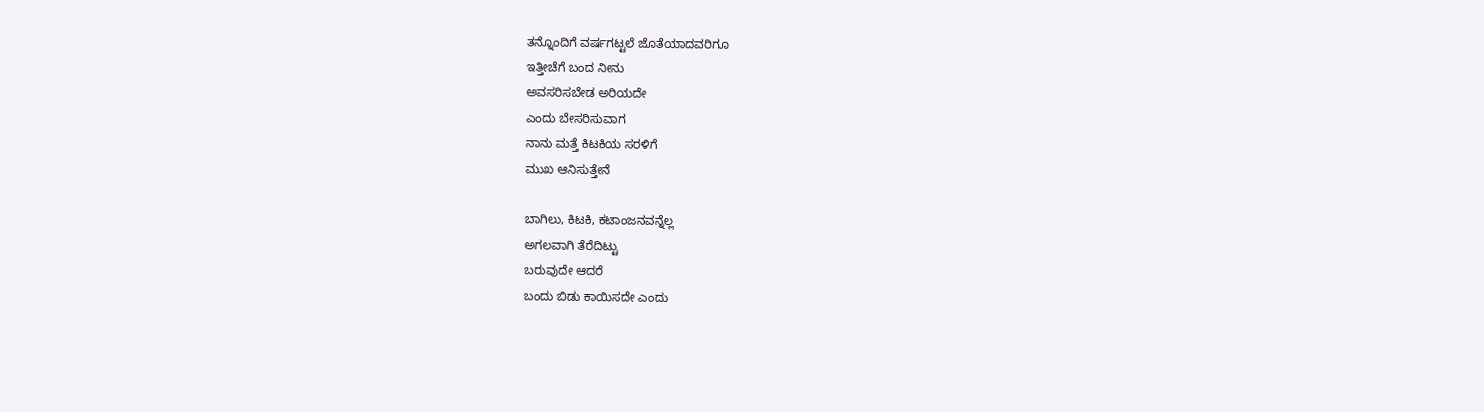ತನ್ನೊಂದಿಗೆ ವರ್ಷಗಟ್ಟಲೆ ಜೊತೆಯಾದವರಿಗೂ
ಇತ್ತೀಚೆಗೆ ಬಂದ ನೀನು
ಅವಸರಿಸಬೇಡ ಅರಿಯದೇ
ಎಂದು ಬೇಸರಿಸುವಾಗ
ನಾನು ಮತ್ತೆ ಕಿಟಕಿಯ ಸರಳಿಗೆ
ಮುಖ ಆನಿಸುತ್ತೇನೆ

ಬಾಗಿಲು, ಕಿಟಕಿ, ಕಟಾಂಜನವನ್ನೆಲ್ಲ
ಅಗಲವಾಗಿ ತೆರೆದಿಟ್ಟು
ಬರುವುದೇ ಆದರೆ
ಬಂದು ಬಿಡು ಕಾಯಿಸದೇ ಎಂದು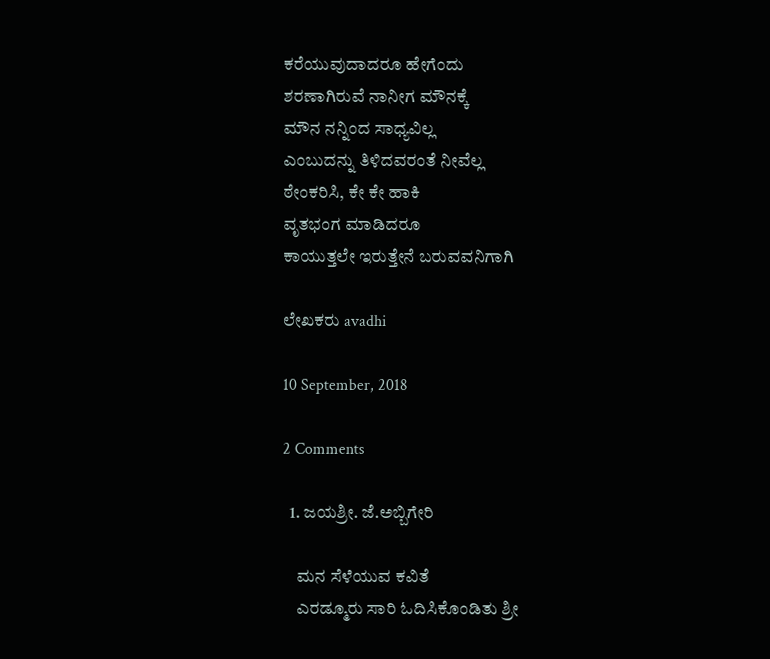ಕರೆಯುವುದಾದರೂ ಹೇಗೆಂದು
ಶರಣಾಗಿರುವೆ ನಾನೀಗ ಮೌನಕ್ಕೆ
ಮೌನ ನನ್ನಿಂದ ಸಾಧ್ಯವಿಲ್ಲ
ಎಂಬುದನ್ನು ತಿಳಿದವರಂತೆ ನೀವೆಲ್ಲ
ಠೇಂಕರಿಸಿ, ಕೇ ಕೇ ಹಾಕಿ
ವೃತಭಂಗ ಮಾಡಿದರೂ
ಕಾಯುತ್ತಲೇ ಇರುತ್ತೇನೆ ಬರುವವನಿಗಾಗಿ

ಲೇಖಕರು avadhi

10 September, 2018

2 Comments

  1. ಜಯಶ್ರೀ. ಜೆ.ಅಬ್ಬಿಗೇರಿ

    ಮನ ಸೆಳೆಯುವ ಕವಿತೆ
    ಎರಡ್ಮೂರು ಸಾರಿ ಓದಿಸಿಕೊಂಡಿತು ಶ್ರೀ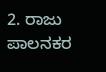2. ರಾಜು ಪಾಲನಕರ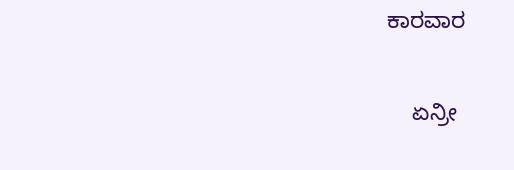ಕಾರವಾರ

    ಏನ್ರೀ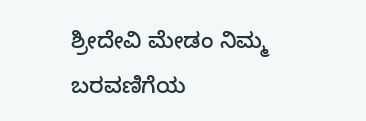ಶ್ರೀದೇವಿ ಮೇಡಂ ನಿಮ್ಮ ಬರವಣಿಗೆಯ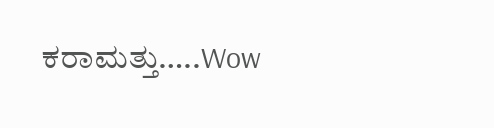ಕರಾಮತ್ತು…..Wow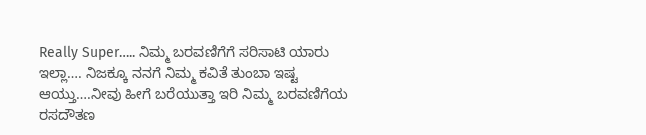Really Super….. ನಿಮ್ಮ ಬರವಣಿಗೆಗೆ ಸರಿಸಾಟಿ ಯಾರು ಇಲ್ಲಾ…. ನಿಜಕ್ಕೂ ನನಗೆ ನಿಮ್ಮ ಕವಿತೆ ತುಂಬಾ ಇಷ್ಟ ಆಯ್ತು….ನೀವು ಹೀಗೆ ಬರೆಯುತ್ತಾ ಇರಿ ನಿಮ್ಮ ಬರವಣಿಗೆಯ ರಸದೌತಣ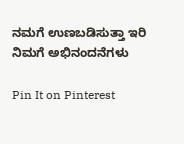ನಮಗೆ ಉಣಬಡಿಸುತ್ತಾ ಇರಿ ನಿಮಗೆ ಅಭಿನಂದನೆಗಳು

Pin It on Pinterest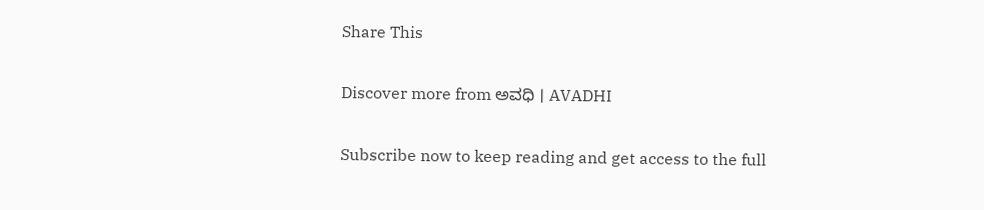Share This

Discover more from ಅವಧಿ । AVADHI

Subscribe now to keep reading and get access to the full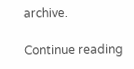archive.

Continue reading